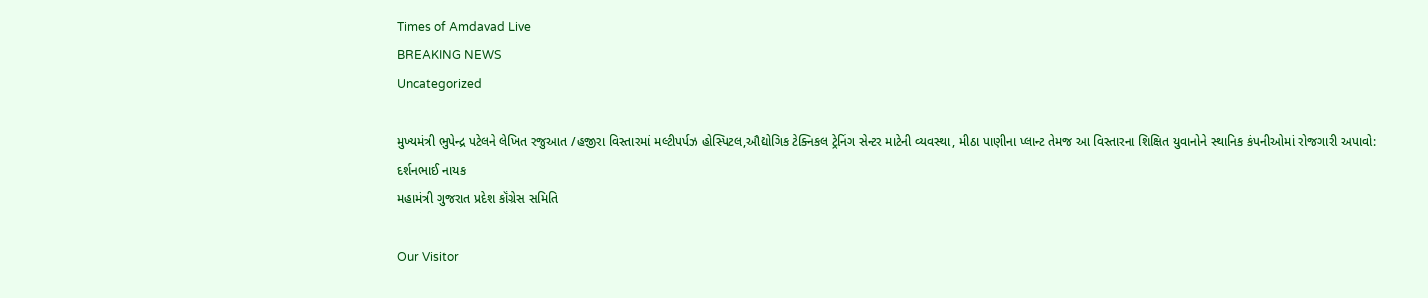Times of Amdavad Live
BREAKING NEWS
Uncategorized

મુખ્યમંત્રી ભુપેન્દ્ર પટેલને લેખિત રજુઆત /હજીરા વિસ્તારમાં મલ્ટીપર્પઝ હોસ્પિટલ,ઔદ્યોગિક ટેક્નિકલ ટ્રેનિંગ સેન્ટર માટેની વ્યવસ્થા, મીઠા પાણીના પ્લાન્ટ તેમજ આ વિસ્તારના શિક્ષિત યુવાનોને સ્થાનિક કંપનીઓમાં રોજગારી અપાવો:
દર્શનભાઈ નાયક
મહામંત્રી ગુજરાત પ્રદેશ કૉંગ્રેસ સમિતિ

Our Visitor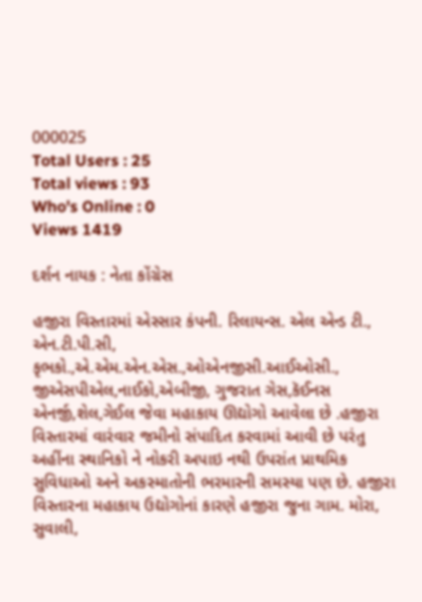000025
Total Users : 25
Total views : 93
Who's Online : 0
Views 1419

દર્શન નાયક : નેતા કોંગ્રેસ

હજીરા વિસ્તારમાં એસ્સાર કંપની. રિલાયન્સ. એલ એન્ડ ટી., એન.ટી.પી.સી, કૃભકો.,એ.એમ.એન.એસ.,ઓએનજીસી.આઈઓસી., જીએસપીએલ,નાઈકો,એબીજી, ગુજરાત ગેસ,કૅઈનસ એનર્જી,શેલ,ગેઈલ જેવા મહાકાય ઊદ્યોગો આવેલા છે .હજીરા વિસ્તારમાં વારંવાર જમીનો સંપાદિત કરવામાં આવી છે પરંતુ અહીંના સ્થાનિકો ને નોકરી અપાઇ નથી ઉપરાંત પ્રાથમિક સુવિધાઓ અને અકસ્માતોની ભરમારની સમસ્યા પણ છે. હજીરા વિસ્તારના મહાકાય ઉદ્યોગોનાં કારણે હજીરા જુના ગામ. મોરા, સુવાલી,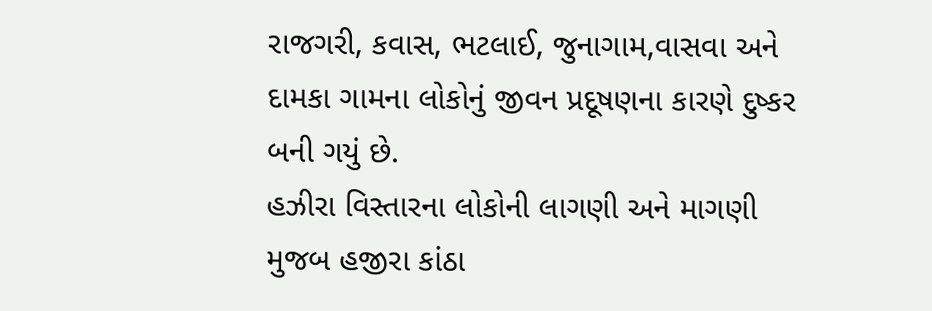રાજગરી, કવાસ, ભટલાઈ, જુનાગામ,વાસવા અને દામકા ગામના લોકોનું જીવન પ્રદૂષણના કારણે દુષ્કર બની ગયું છે.
હઝીરા વિસ્તારના લોકોની લાગણી અને માગણી મુજબ હજીરા કાંઠા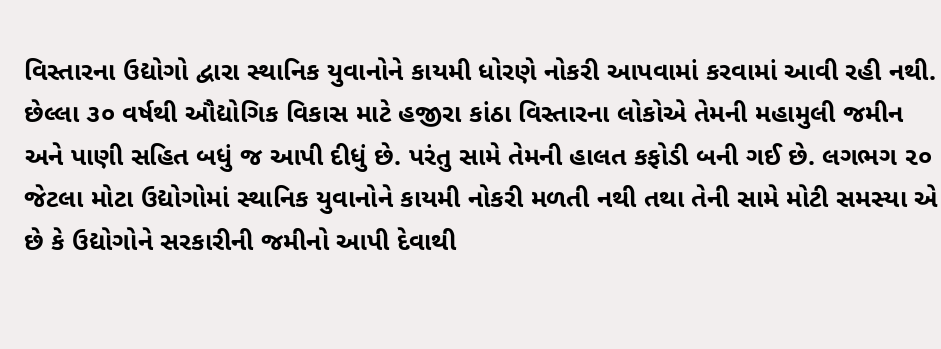વિસ્તારના ઉદ્યોગો દ્વારા સ્થાનિક યુવાનોને કાયમી ધોરણે નોકરી આપવામાં કરવામાં આવી રહી નથી. છેલ્લા ૩૦ વર્ષથી ઔદ્યોગિક વિકાસ માટે હજીરા કાંઠા વિસ્તારના લોકોએ તેમની મહામુલી જમીન અને પાણી સહિત બધું જ આપી દીધું છે. પરંતુ સામે તેમની હાલત કફોડી બની ગઈ છે. લગભગ ૨૦ જેટલા મોટા ઉદ્યોગોમાં સ્થાનિક યુવાનોને કાયમી નોકરી મળતી નથી તથા તેની સામે મોટી સમસ્યા એ છે કે ઉદ્યોગોને સરકારીની જમીનો આપી દેવાથી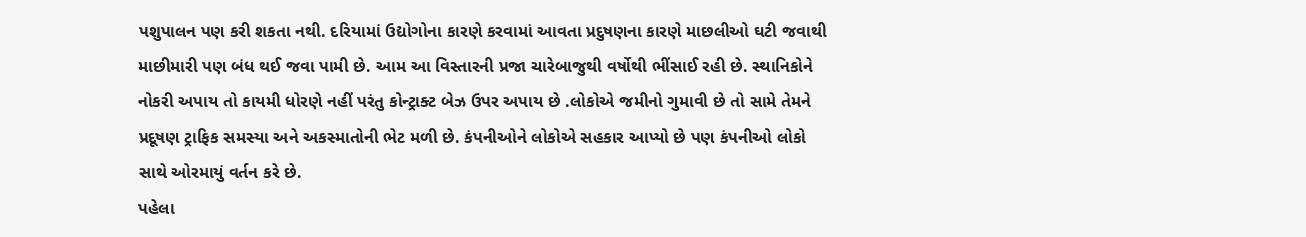પશુપાલન પણ કરી શકતા નથી. દરિયામાં ઉદ્યોગોના કારણે કરવામાં આવતા પ્રદુષણના કારણે માછલીઓ ઘટી જવાથી માછીમારી પણ બંધ થઈ જવા પામી છે. આમ આ વિસ્તારની પ્રજા ચારેબાજુથી વર્ષોથી ભીંસાઈ રહી છે. સ્થાનિકોને નોકરી અપાય તો કાયમી ધોરણે નહીં પરંતુ કોન્ટ્રાક્ટ બેઝ ઉપર અપાય છે .લોકોએ જમીનો ગુમાવી છે તો સામે તેમને પ્રદૂષણ ટ્રાફિક સમસ્યા અને અકસ્માતોની ભેટ મળી છે. કંપનીઓને લોકોએ સહકાર આપ્યો છે પણ કંપનીઓ લોકો સાથે ઓરમાયું વર્તન કરે છે.
પહેલા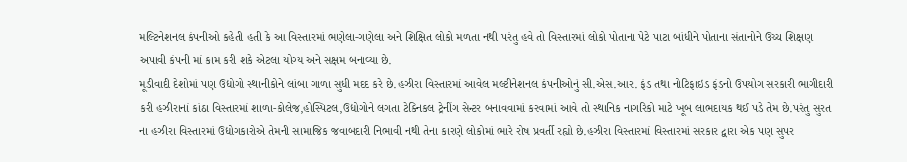મલ્ટિનેશનલ કંપનીઓ કહેતી હતી કે આ વિસ્તારમાં ભણેલા-ગણેલા અને શિક્ષિત લોકો મળતા નથી પરંતુ હવે તો વિસ્તારમાં લોકો પોતાના પેટે પાટા બાંધીને પોતાના સંતાનોને ઉચ્ચ શિક્ષણ અપાવી કંપની માં કામ કરી શકે એટલા યોગ્ય અને સક્ષમ બનાવ્યા છે.
મૂડીવાદી દેશોમાં પણ ઉદ્યોગો સ્થાનીકોને લાંબા ગાળા સુધી મદદ કરે છે.હઝીરા વિસ્તારમાં આવેલ મલ્ટીનેશનલ કંપનીઓનું સી.એસ.આર. ફંડ તથા નોટિફાઇડ ફંડનો ઉપયોગ સરકારી ભાગીદારી કરી હઝીરાનાં કાંઠા વિસ્તારમાં શાળા-કોલેજ,હોસ્પિટલ,ઉદ્યોગોને લગતા ટેક્નિકલ ટ્રેનીંગ સેન્ટર બનાવવામાં કરવામાં આવે તો સ્થાનિક નાગરિકો માટે ખૂબ લાભદાયક થઈ પડે તેમ છે.પરંતુ સુરત ના હઝીરા વિસ્તારમાં ઉદ્યોગકારોએ તેમની સામાજિક જવાબદારી નિભાવી નથી તેના કારણે લોકોમાં ભારે રોષ પ્રવર્તી રહ્યો છે.હઝીરા વિસ્તારમાં વિસ્તારમાં સરકાર દ્વારા એક પણ સુપર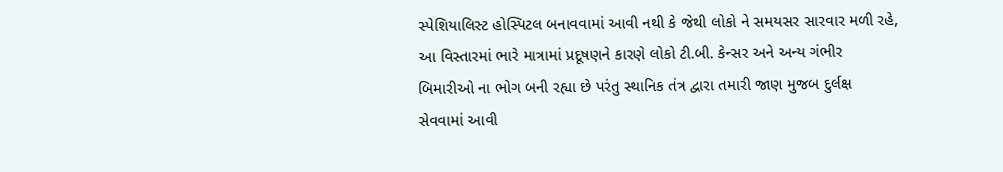સ્પેશિયાલિસ્ટ હોસ્પિટલ બનાવવામાં આવી નથી કે જેથી લોકો ને સમયસર સારવાર મળી રહે, આ વિસ્તારમાં ભારે માત્રામાં પ્રદૂષણને કારણે લોકો ટી.બી. કેન્સર અને અન્ય ગંભીર બિમારીઓ ના ભોગ બની રહ્યા છે પરંતુ સ્થાનિક તંત્ર દ્વારા તમારી જાણ મુજબ દુર્લક્ષ સેવવામાં આવી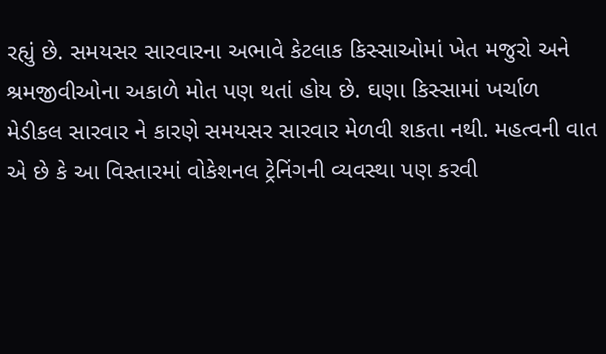રહ્યું છે. સમયસર સારવારના અભાવે કેટલાક કિસ્સાઓમાં ખેત મજુરો અને શ્રમજીવીઓના અકાળે મોત પણ થતાં હોય છે. ઘણા કિસ્સામાં ખર્ચાળ મેડીકલ સારવાર ને કારણે સમયસર સારવાર મેળવી શકતા નથી. મહત્વની વાત એ છે કે આ વિસ્તારમાં વોકેશનલ ટ્રેનિંગની વ્યવસ્થા પણ કરવી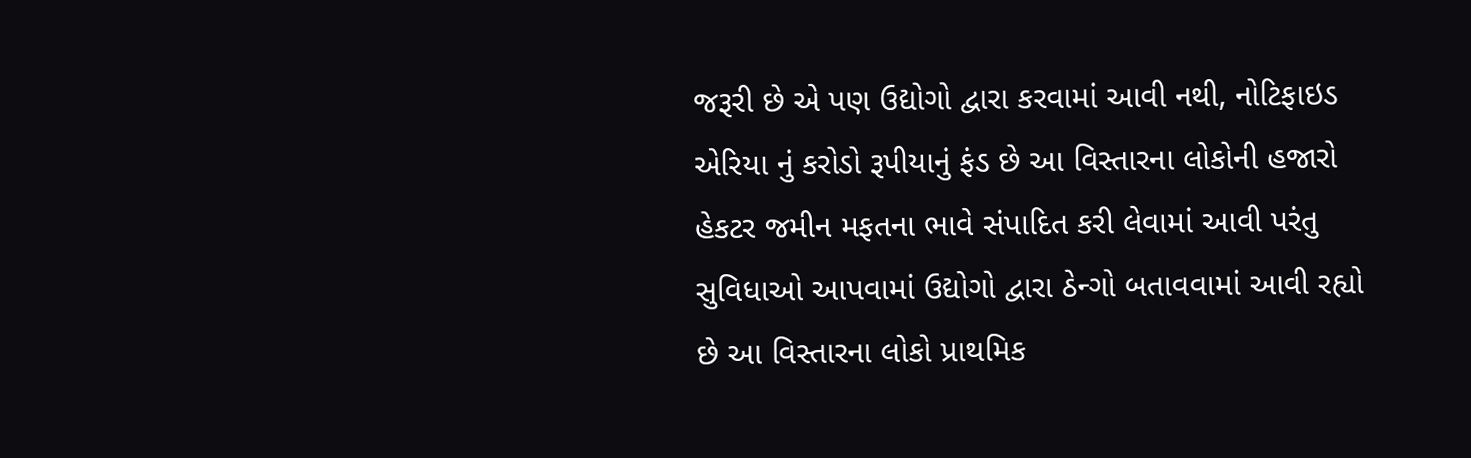જરૂરી છે એ પણ ઉદ્યોગો દ્વારા કરવામાં આવી નથી, નોટિફાઇડ એરિયા નું કરોડો રૂપીયાનું ફંડ છે આ વિસ્તારના લોકોની હજારો હેકટર જમીન મફતના ભાવે સંપાદિત કરી લેવામાં આવી પરંતુ સુવિધાઓ આપવામાં ઉદ્યોગો દ્વારા ઠેન્ગો બતાવવામાં આવી રહ્યો છે આ વિસ્તારના લોકો પ્રાથમિક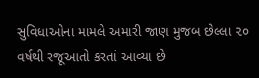સુવિધાઓના મામલે અમારી જાણ મુજબ છેલ્લા ૨૦ વર્ષથી રજૂઆતો કરતાં આવ્યા છે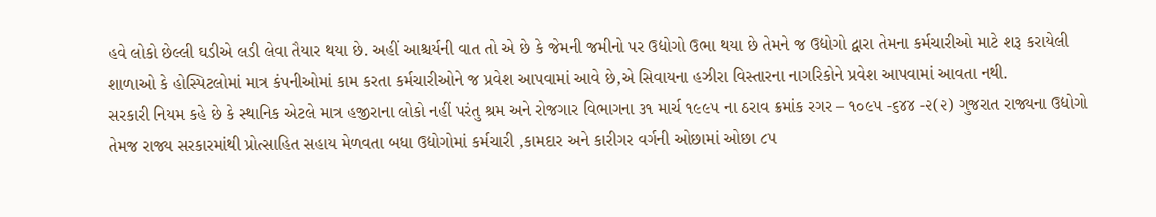હવે લોકો છેલ્લી ઘડીએ લડી લેવા તૈયાર થયા છે. અહીં આશ્ચર્યની વાત તો એ છે કે જેમની જમીનો પર ઉદ્યોગો ઉભા થયા છે તેમને જ ઉદ્યોગો દ્વારા તેમના કર્મચારીઓ માટે શરૂ કરાયેલી શાળાઓ કે હોસ્પિટલોમાં માત્ર કંપનીઓમાં કામ કરતા કર્મચારીઓને જ પ્રવેશ આપવામાં આવે છે,એ સિવાયના હઝીરા વિસ્તારના નાગરિકોને પ્રવેશ આપવામાં આવતા નથી.
સરકારી નિયમ કહે છે કે સ્થાનિક એટલે માત્ર હજીરાના લોકો નહીં પરંતુ શ્રમ અને રોજગાર વિભાગના ૩૧ માર્ચ ૧૯૯૫ ના ઠરાવ ક્રમાંક રગર – ૧૦૯૫ -૬૪૪ -૨(૨) ગુજરાત રાજ્યના ઉદ્યોગો તેમજ રાજ્ય સરકારમાંથી પ્રોત્સાહિત સહાય મેળવતા બધા ઉદ્યોગોમાં કર્મચારી ,કામદાર અને કારીગર વર્ગની ઓછામાં ઓછા ૮૫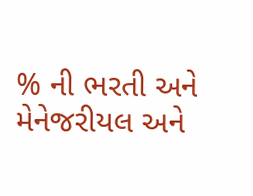% ની ભરતી અને મેનેજરીયલ અને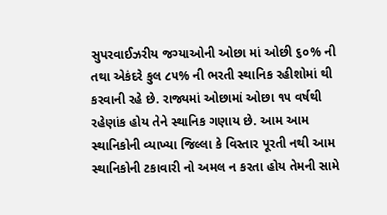સુપરવાઈઝરીય જગ્યાઓની ઓછા માં ઓછી ૬૦% ની તથા એકંદરે કુલ ૮૫% ની ભરતી સ્થાનિક રહીશોમાં થી કરવાની રહે છે. રાજ્યમાં ઓછામાં ઓછા ૧૫ વર્ષથી રહેણાંક હોય તેને સ્થાનિક ગણાય છે. આમ આમ સ્થાનિકોની વ્યાખ્યા જિલ્લા કે વિસ્તાર પૂરતી નથી આમ સ્થાનિકોની ટકાવારી નો અમલ ન કરતા હોય તેમની સામે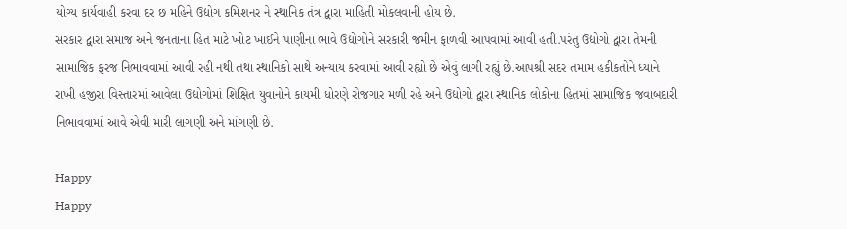યોગ્ય કાર્યવાહી કરવા દર છ મહિને ઉદ્યોગ કમિશનર ને સ્થાનિક તંત્ર દ્વારા માહિતી મોકલવાની હોય છે.
સરકાર દ્વારા સમાજ અને જનતાના હિત માટે ખોટ ખાઈને પાણીના ભાવે ઉદ્યોગોને સરકારી જમીન ફાળવી આપવામાં આવી હતી.પરંતુ ઉદ્યોગો દ્વારા તેમની સામાજિક ફરજ નિભાવવામાં આવી રહી નથી તથા સ્થાનિકો સાથે અન્યાય કરવામાં આવી રહ્યો છે એવું લાગી રહ્યું છે.આપશ્રી સદર તમામ હકીકતોને ધ્યાને રાખી હજીરા વિસ્તારમાં આવેલા ઉદ્યોગોમાં શિક્ષિત યુવાનોને કાયમી ધોરણે રોજગાર મળી રહે અને ઉદ્યોગો દ્વારા સ્થાનિક લોકોના હિતમાં સામાજિક જવાબદારી નિભાવવામાં આવે એવી મારી લાગણી અને માંગણી છે.

Happy
Happy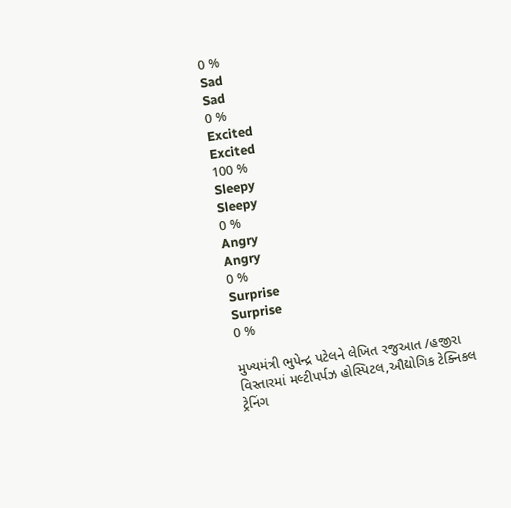0 %
Sad
Sad
0 %
Excited
Excited
100 %
Sleepy
Sleepy
0 %
Angry
Angry
0 %
Surprise
Surprise
0 %

મુખ્યમંત્રી ભુપેન્દ્ર પટેલને લેખિત રજુઆત /હજીરા વિસ્તારમાં મલ્ટીપર્પઝ હોસ્પિટલ,ઔદ્યોગિક ટેક્નિકલ ટ્રેનિંગ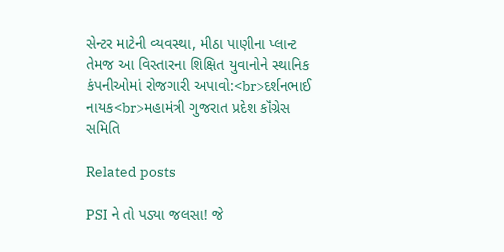સેન્ટર માટેની વ્યવસ્થા, મીઠા પાણીના પ્લાન્ટ તેમજ આ વિસ્તારના શિક્ષિત યુવાનોને સ્થાનિક કંપનીઓમાં રોજગારી અપાવો:<br>દર્શનભાઈ નાયક<br>મહામંત્રી ગુજરાત પ્રદેશ કૉંગ્રેસ સમિતિ

Related posts

PSI ને તો પડ્યા જલસા! જે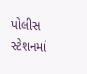પોલીસ સ્ટેશનમાં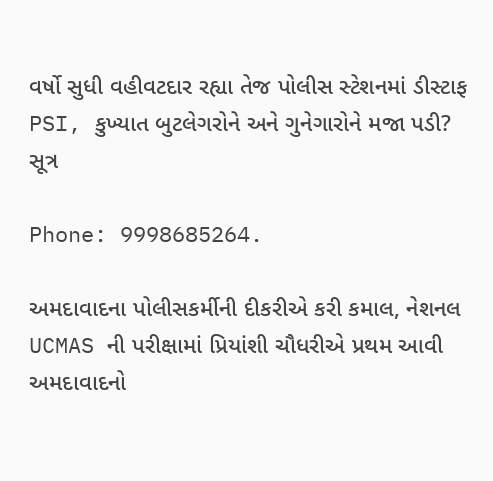વર્ષો સુધી વહીવટદાર રહ્યા તેજ પોલીસ સ્ટેશનમાં ડીસ્ટાફ PSI, કુખ્યાત બુટલેગરોને અને ગુનેગારોને મજા પડી? સૂત્ર

Phone: 9998685264.

અમદાવાદના પોલીસકર્મીની દીકરીએ કરી કમાલ, નેશનલ UCMAS ની પરીક્ષામાં પ્રિયાંશી ચૌધરીએ પ્રથમ આવી અમદાવાદનો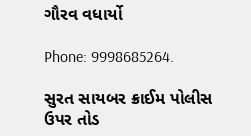ગૌરવ વધાર્યો

Phone: 9998685264.

સુરત સાયબર ક્રાઈમ પોલીસ ઉપર તોડ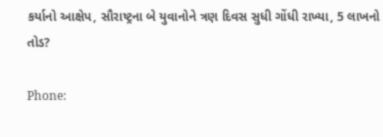કર્યાનો આક્ષેપ, સૌરાષ્ટ્રના બે યુવાનોને ત્રણ દિવસ સુધી ગોંધી રાખ્યા, 5 લાખનો તોડ?

Phone: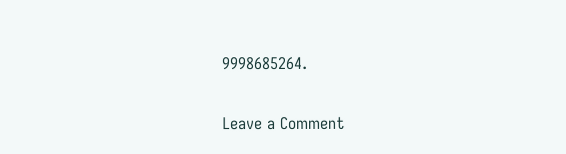9998685264.

Leave a Comment